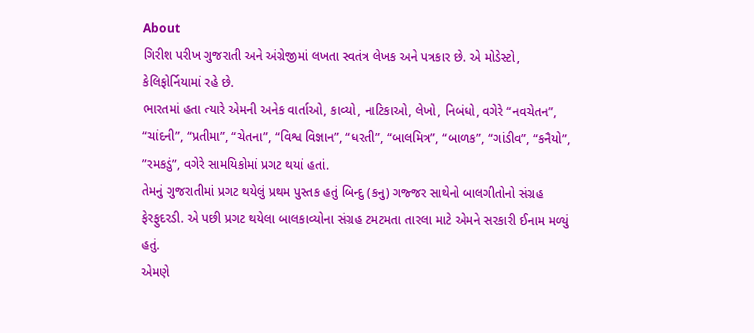About
ગિરીશ પરીખ ગુજરાતી અને અંગ્રેજીમાં લખતા સ્વતંત્ર લેખક અને પત્રકાર છે. એ મોડેસ્ટો, કેલિફોર્નિયામાં રહે છે.
ભારતમાં હતા ત્યારે એમની અનેક વાર્તાઓ, કાવ્યો, નાટિકાઓ, લેખો, નિબંધો, વગેરે “નવચેતન”, “ચાંદની”, “પ્રતીમા”, “ચેતના”, “વિશ્વ વિજ્ઞાન”, “ધરતી”, “બાલમિત્ર”, “બાળક”, “ગાંડીવ”, “કનૈયો”, ”રમકડું”, વગેરે સામયિકોમાં પ્રગટ થયાં હતાં.
તેમનું ગુજરાતીમાં પ્રગટ થયેલું પ્રથમ પુસ્તક હતું બિન્દુ (કનુ) ગજ્જર સાથેનો બાલગીતોનો સંગ્રહ ફેરફુદરડી. એ પછી પ્રગટ થયેલા બાલકાવ્યોના સંગ્રહ ટમટમતા તારલા માટે એમને સરકારી ઈનામ મળ્યું હતું.
એમણે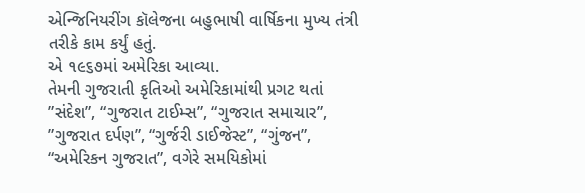એન્જિનિયરીંગ કૉલેજના બહુભાષી વાર્ષિકના મુખ્ય તંત્રી તરીકે કામ કર્યું હતું.
એ ૧૯૬૭માં અમેરિકા આવ્યા.
તેમની ગુજરાતી કૃતિઓ અમેરિકામાંથી પ્રગટ થતાં ”સંદેશ”, “ગુજરાત ટાઈમ્સ”, “ગુજરાત સમાચાર”, ”ગુજરાત દર્પણ”, “ગુર્જરી ડાઈજેસ્ટ”, “ગુંજન”, “અમેરિકન ગુજરાત”, વગેરે સમયિકોમાં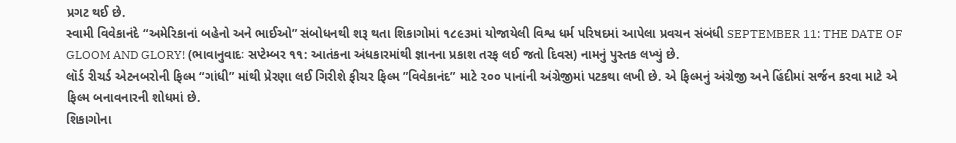પ્રગટ થઈ છે.
સ્વામી વિવેકાનંદે “અમેરિકાનાં બહેનો અને ભાઈઓ” સંબોધનથી શરૂ થતા શિકાગોમાં ૧૮૯૩માં યોજાયેલી વિશ્વ ધર્મ પરિષદમાં આપેલા પ્રવચન સંબંધી SEPTEMBER 11: THE DATE OF GLOOM AND GLORY! (ભાવાનુવાદઃ સપ્ટેમ્બર ૧૧: આતંકના અંધકારમાંથી જ્ઞાનના પ્રકાશ તરફ લઈ જતો દિવસ) નામનું પુસ્તક લખ્યું છે.
લૉર્ડ રીચર્ડ એટનબરોની ફિલ્મ “ગાંધી” માંથી પ્રેરણા લઈ ગિરીશે ફીચર ફિલ્મ ”વિવેકાનંદ” માટે ૨૦૦ પાનાંની અંગ્રેજીમાં પટકથા લખી છે. એ ફિલ્મનું અંગ્રેજી અને હિંદીમાં સર્જન કરવા માટે એ ફિલ્મ બનાવનારની શોધમાં છે.
શિકાગોના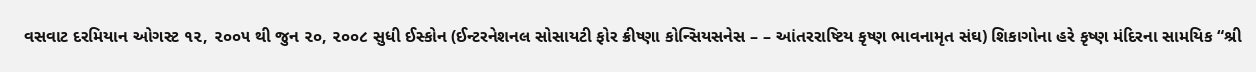વસવાટ દરમિયાન ઓગસ્ટ ૧૨, ૨૦૦૫ થી જુન ૨૦, ૨૦૦૮ સુધી ઈસ્કોન (ઈન્ટરનેશનલ સોસાયટી ફોર ક્રીષ્ણા કોન્સિયસનેસ – – આંતરરાષ્ટિય કૃષ્ણ ભાવનામૃત સંઘ) શિકાગોના હરે કૃષ્ણ મંદિરના સામયિક “શ્રી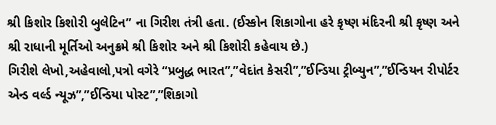શ્રી કિશોર કિશોરી બુલેટિન” ના ગિરીશ તંત્રી હતા. (ઈસ્કોન શિકાગોના હરે કૃષ્ણ મંદિરની શ્રી કૃષ્ણ અને શ્રી રાધાની મૂર્તિઓ અનુક્રમે શ્રી કિશોર અને શ્રી કિશોરી કહેવાય છે.)
ગિરીશે લેખો,અહેવાલો,પત્રો વગેરે “પ્રબુદ્ધ ભારત”,”વેદાંત કેસરી”,”ઈન્ડિયા ટ્રીબ્યુન”,”ઈન્ડિયન રીપોર્ટર એન્ડ વર્લ્ડ ન્યૂઝ”,”ઈન્ડિયા પોસ્ટ”,”શિકાગો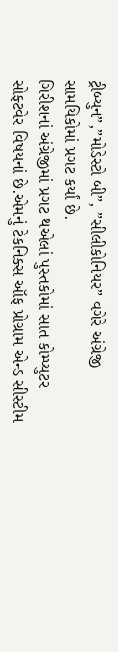ટ્રીબ્યુન”,”મોડેસ્ટો બી”, ”સીલીકોનિયર” વગેરે અંગ્રેજી સામયિકોમાં પ્રગટ કર્યાં છે.
ગિરીશનાં અંગ્રેજીમાં પ્રગટ થએલાં પુસ્તકોમાં સાત કોમ્પ્યુટર સોફ્ટવેર વિષયનાં છે.એમનું ટેકનિક્સ ઑફ પ્રોગ્રામ એન્ડ સીસ્ટીમ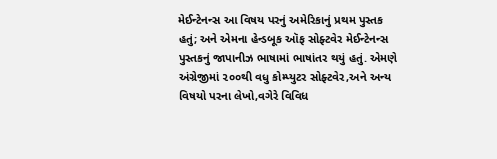મેઈન્ટેનન્સ આ વિષય પરનું અમેરિકાનું પ્રથમ પુસ્તક હતું; અને એમના હેન્ડબૂક ઑફ સોફ્ટવેર મેઈન્ટેનન્સ પુસ્તકનું જાપાનીઝ ભાષામાં ભાષાંતર થયું હતું. એમણે અંગ્રેજીમાં ૨૦૦થી વધુ કોમ્પ્યુટર સોફ્ટવેર,અને અન્ય વિષયો પરના લેખો,વગેરે વિવિધ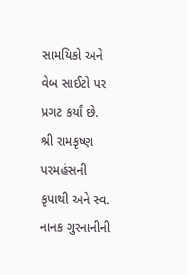સામયિકો અને
વેબ સાઈટો પર પ્રગટ કર્યાં છે.
શ્રી રામકૃષ્ણ પરમહંસની કૃપાથી અને સ્વ. નાનક ગુરનાનીની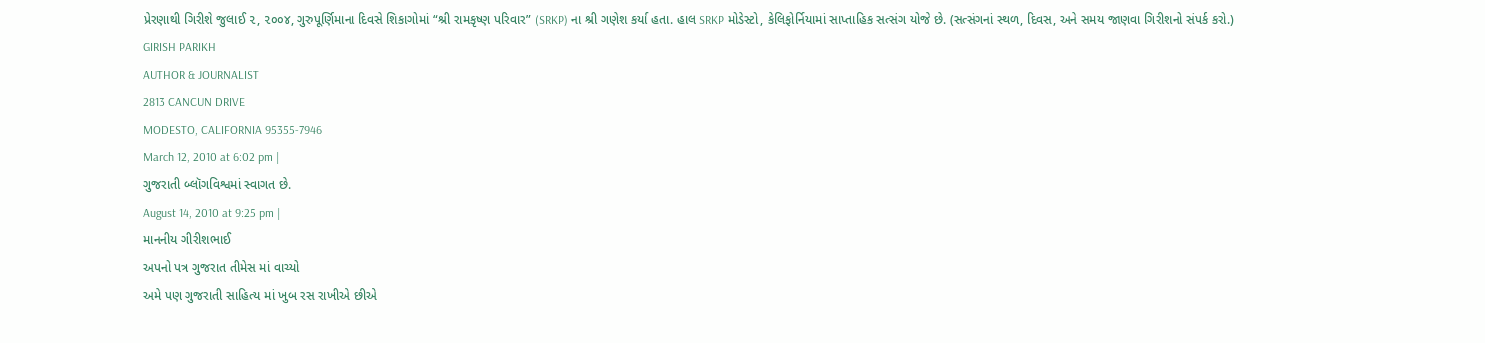પ્રેરણાથી ગિરીશે જુલાઈ ૨, ૨૦૦૪, ગુરુપૂર્ણિમાના દિવસે શિકાગોમાં “શ્રી રામકૃષ્ણ પરિવાર” (SRKP) ના શ્રી ગણેશ કર્યા હતા. હાલ SRKP મોડેસ્ટો, કેલિફોર્નિયામાં સાપ્તાહિક સત્સંગ યોજે છે. (સત્સંગનાં સ્થળ, દિવસ, અને સમય જાણવા ગિરીશનો સંપર્ક કરો.)
GIRISH PARIKH
AUTHOR & JOURNALIST
2813 CANCUN DRIVE
MODESTO, CALIFORNIA 95355-7946
March 12, 2010 at 6:02 pm |
ગુજરાતી બ્લૉગવિશ્વમાં સ્વાગત છે.
August 14, 2010 at 9:25 pm |
માનનીય ગીરીશભાઈ
અપનો પત્ર ગુજરાત તીમેસ માં વાચ્યો
અમે પણ ગુજરાતી સાહિત્ય માં ખુબ રસ રાખીએ છીએ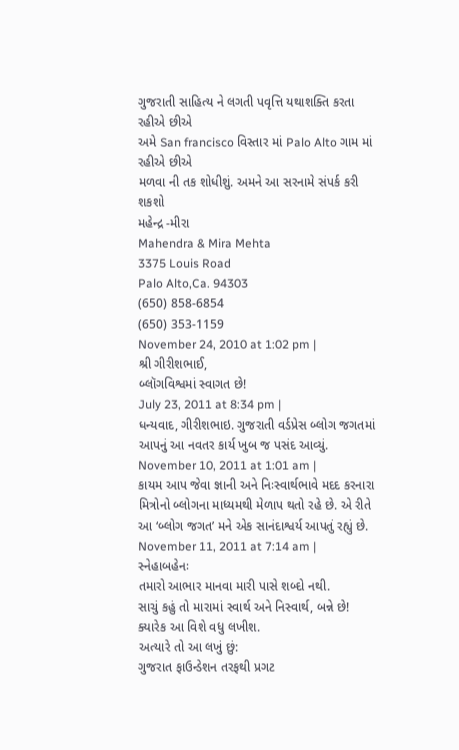ગુજરાતી સાહિત્ય ને લગતી પવૃત્તિ યથાશક્તિ કરતા રહીએ છીએ
અમે San francisco વિસ્તાર માં Palo Alto ગામ માં રહીએ છીએ
મળવા ની તક શોધીશું. અમને આ સરનામે સંપર્ક કરી શકશો
મહેન્દ્ર -મીરા
Mahendra & Mira Mehta
3375 Louis Road
Palo Alto,Ca. 94303
(650) 858-6854
(650) 353-1159
November 24, 2010 at 1:02 pm |
શ્રી ગીરીશભાઈ,
બ્લૉગવિશ્વમાં સ્વાગત છે!
July 23, 2011 at 8:34 pm |
ધન્યવાદ, ગીરીશભાઇ. ગુજરાતી વર્ડપ્રેસ બ્લોગ જગતમાં આપનું આ નવતર કાર્ય ખુબ જ પસંદ આવ્યું.
November 10, 2011 at 1:01 am |
કાયમ આપ જેવા જ્ઞાની અને નિઃસ્વાર્થભાવે મદદ કરનારા મિત્રોનો બ્લોગના માધ્યમથી મેળાપ થતો રહે છે. એ રીતે આ ‘બ્લોગ જગત’ મને એક સાનંદાશ્વર્ય આપતું રહ્યું છે.
November 11, 2011 at 7:14 am |
સ્નેહાબહેનઃ
તમારો આભાર માનવા મારી પાસે શબ્દો નથી.
સાચું કહું તો મારામાં સ્વાર્થ અને નિસ્વાર્થ, બન્ને છે! ક્યારેક આ વિશે વધુ લખીશ.
અત્યારે તો આ લખું છું:
ગુજરાત ફાઉન્ડેશન તરફથી પ્રગટ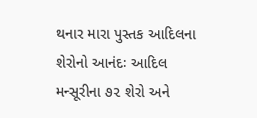થનાર મારા પુસ્તક આદિલના શેરોનો આનંદઃ આદિલ મન્સૂરીના ૭૨ શેરો અને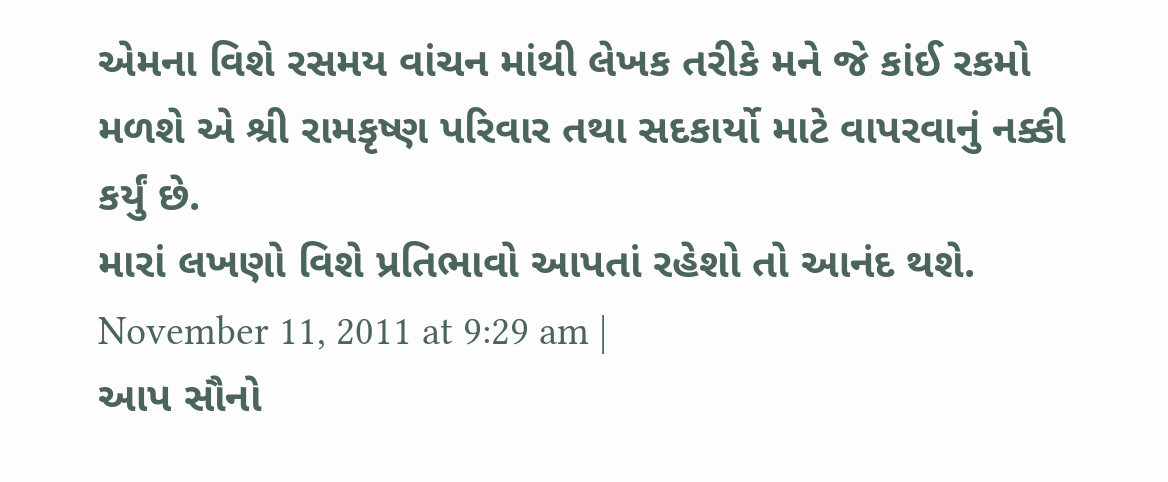એમના વિશે રસમય વાંચન માંથી લેખક તરીકે મને જે કાંઈ રકમો મળશે એ શ્રી રામકૃષ્ણ પરિવાર તથા સદકાર્યો માટે વાપરવાનું નક્કી કર્યું છે.
મારાં લખણો વિશે પ્રતિભાવો આપતાં રહેશો તો આનંદ થશે.
November 11, 2011 at 9:29 am |
આપ સૌનો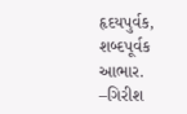હૃદયપુર્વક, શબ્દપૂર્વક આભાર.
–ગિરીશ